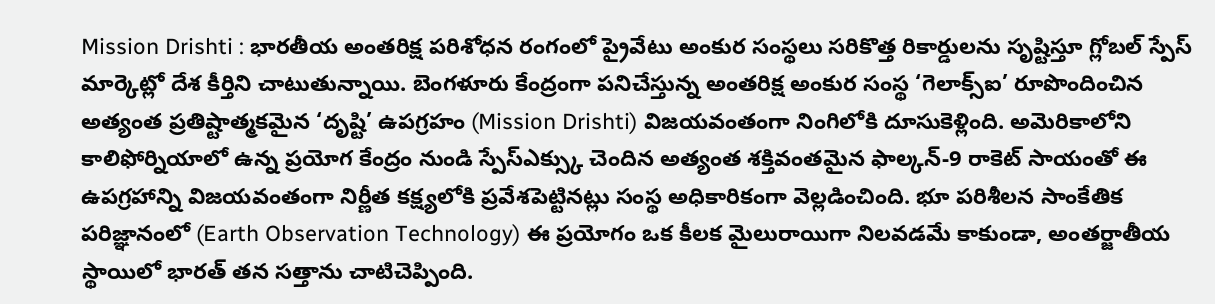Mission Drishti : భారతీయ అంతరిక్ష పరిశోధన రంగంలో ప్రైవేటు అంకుర సంస్థలు సరికొత్త రికార్డులను సృష్టిస్తూ గ్లోబల్ స్పేస్ మార్కెట్లో దేశ కీర్తిని చాటుతున్నాయి. బెంగళూరు కేంద్రంగా పనిచేస్తున్న అంతరిక్ష అంకుర సంస్థ ‘గెలాక్స్ఐ’ రూపొందించిన అత్యంత ప్రతిష్టాత్మకమైన ‘దృష్టి’ ఉపగ్రహం (Mission Drishti) విజయవంతంగా నింగిలోకి దూసుకెళ్లింది. అమెరికాలోని కాలిఫోర్నియాలో ఉన్న ప్రయోగ కేంద్రం నుండి స్పేస్ఎక్స్కు చెందిన అత్యంత శక్తివంతమైన ఫాల్కన్-9 రాకెట్ సాయంతో ఈ ఉపగ్రహాన్ని విజయవంతంగా నిర్ణీత కక్ష్యలోకి ప్రవేశపెట్టినట్లు సంస్థ అధికారికంగా వెల్లడించింది. భూ పరిశీలన సాంకేతిక పరిజ్ఞానంలో (Earth Observation Technology) ఈ ప్రయోగం ఒక కీలక మైలురాయిగా నిలవడమే కాకుండా, అంతర్జాతీయ స్థాయిలో భారత్ తన సత్తాను చాటిచెప్పింది.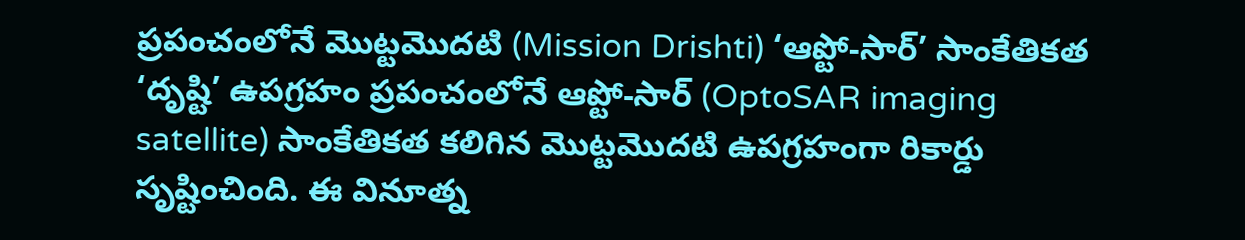ప్రపంచంలోనే మొట్టమొదటి (Mission Drishti) ‘ఆప్టో-సార్’ సాంకేతికత
‘దృష్టి’ ఉపగ్రహం ప్రపంచంలోనే ఆప్టో-సార్ (OptoSAR imaging satellite) సాంకేతికత కలిగిన మొట్టమొదటి ఉపగ్రహంగా రికార్డు సృష్టించింది. ఈ వినూత్న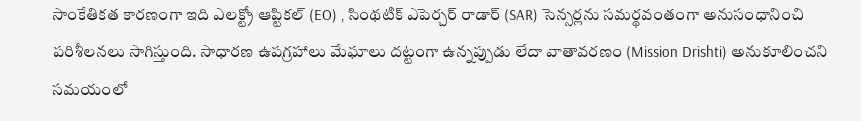సాంకేతికత కారణంగా ఇది ఎలక్ట్రో ఆప్టికల్ (EO) , సింథటిక్ ఎపెర్చర్ రాడార్ (SAR) సెన్సర్లను సమర్థవంతంగా అనుసంధానించి పరిశీలనలు సాగిస్తుంది. సాధారణ ఉపగ్రహాలు మేఘాలు దట్టంగా ఉన్నప్పుడు లేదా వాతావరణం (Mission Drishti) అనుకూలించని సమయంలో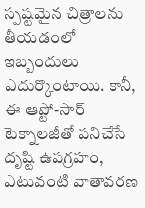స్పష్టమైన చిత్రాలను తీయడంలో ఇబ్బందులు ఎదుర్కొంటాయి. కానీ, ఈ ఆప్టో-సార్ టెక్నాలజీతో పనిచేసే దృష్టి ఉపగ్రహం, ఎటువంటి వాతావరణ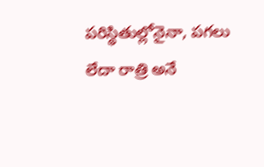పరిస్థితుల్లోనైనా, పగలు లేదా రాత్రి అనే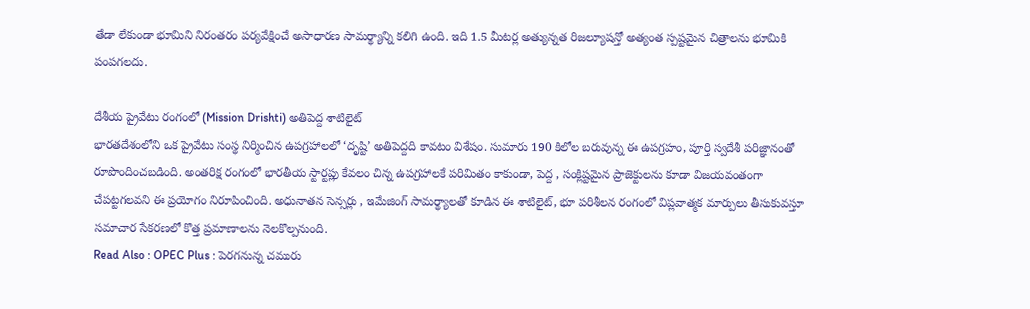తేడా లేకుండా భూమిని నిరంతరం పర్యవేక్షించే అసాధారణ సామర్థ్యాన్ని కలిగి ఉంది. ఇది 1.5 మీటర్ల అత్యున్నత రిజల్యూషన్తో అత్యంత స్పష్టమైన చిత్రాలను భూమికి పంపగలదు.

దేశీయ ప్రైవేటు రంగంలో (Mission Drishti) అతిపెద్ద శాటిలైట్
భారతదేశంలోని ఒక ప్రైవేటు సంస్థ నిర్మించిన ఉపగ్రహాలలో ‘దృష్టి’ అతిపెద్దది కావటం విశేషం. సుమారు 190 కిలోల బరువున్న ఈ ఉపగ్రహం, పూర్తి స్వదేశీ పరిజ్ఞానంతో రూపొందించబడింది. అంతరిక్ష రంగంలో భారతీయ స్టార్టప్లు కేవలం చిన్న ఉపగ్రహాలకే పరిమితం కాకుండా, పెద్ద , సంక్లిష్టమైన ప్రాజెక్టులను కూడా విజయవంతంగా చేపట్టగలవని ఈ ప్రయోగం నిరూపించింది. అధునాతన సెన్సర్లు , ఇమేజింగ్ సామర్థ్యాలతో కూడిన ఈ శాటిలైట్, భూ పరిశీలన రంగంలో విప్లవాత్మక మార్పులు తీసుకువస్తూ సమాచార సేకరణలో కొత్త ప్రమాణాలను నెలకొల్పనుంది.
Read Also : OPEC Plus : పెరగనున్న చమురు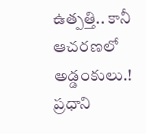ఉత్పత్తి.. కానీ ఆచరణలో అడ్డంకులు.!
ప్రధాని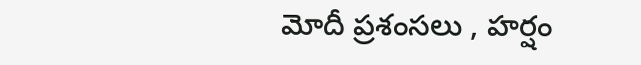మోదీ ప్రశంసలు , హర్షం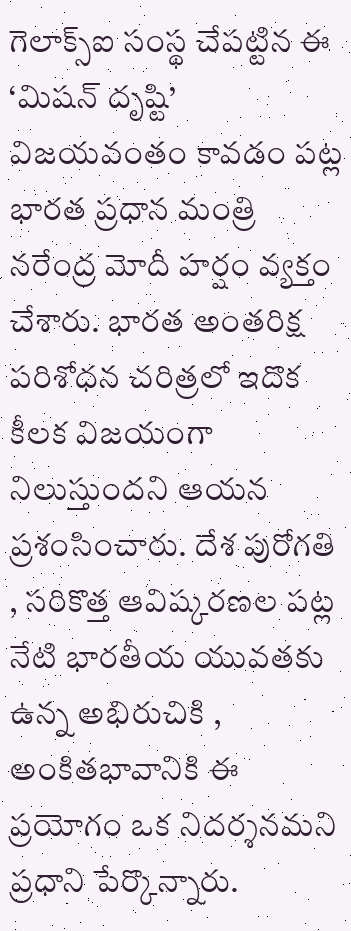గెలాక్స్ఐ సంస్థ చేపట్టిన ఈ ‘మిషన్ దృష్టి’ విజయవంతం కావడం పట్ల భారత ప్రధాన మంత్రి నరేంద్ర మోదీ హర్షం వ్యక్తం చేశారు. భారత అంతరిక్ష పరిశోధన చరిత్రలో ఇదొక కీలక విజయంగా నిలుస్తుందని ఆయన ప్రశంసించారు. దేశ పురోగతి , సరికొత్త ఆవిష్కరణల పట్ల నేటి భారతీయ యువతకు ఉన్న అభిరుచికి , అంకితభావానికి ఈ ప్రయోగం ఒక నిదర్శనమని ప్రధాని పేర్కొన్నారు.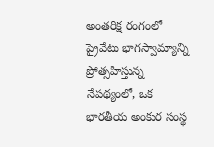అంతరిక్ష రంగంలో ప్రైవేటు భాగస్వామ్యాన్ని ప్రోత్సహిస్తున్న నేపథ్యంలో, ఒక భారతీయ అంకుర సంస్థ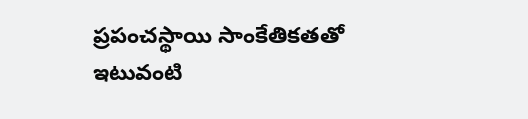ప్రపంచస్థాయి సాంకేతికతతో ఇటువంటి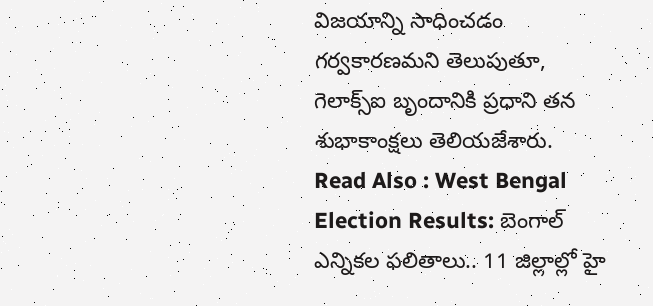విజయాన్ని సాధించడం గర్వకారణమని తెలుపుతూ, గెలాక్స్ఐ బృందానికి ప్రధాని తన శుభాకాంక్షలు తెలియజేశారు.
Read Also : West Bengal Election Results: బెంగాల్ ఎన్నికల ఫలితాలు.. 11 జిల్లాల్లో హై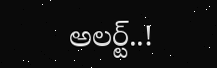అలర్ట్..!